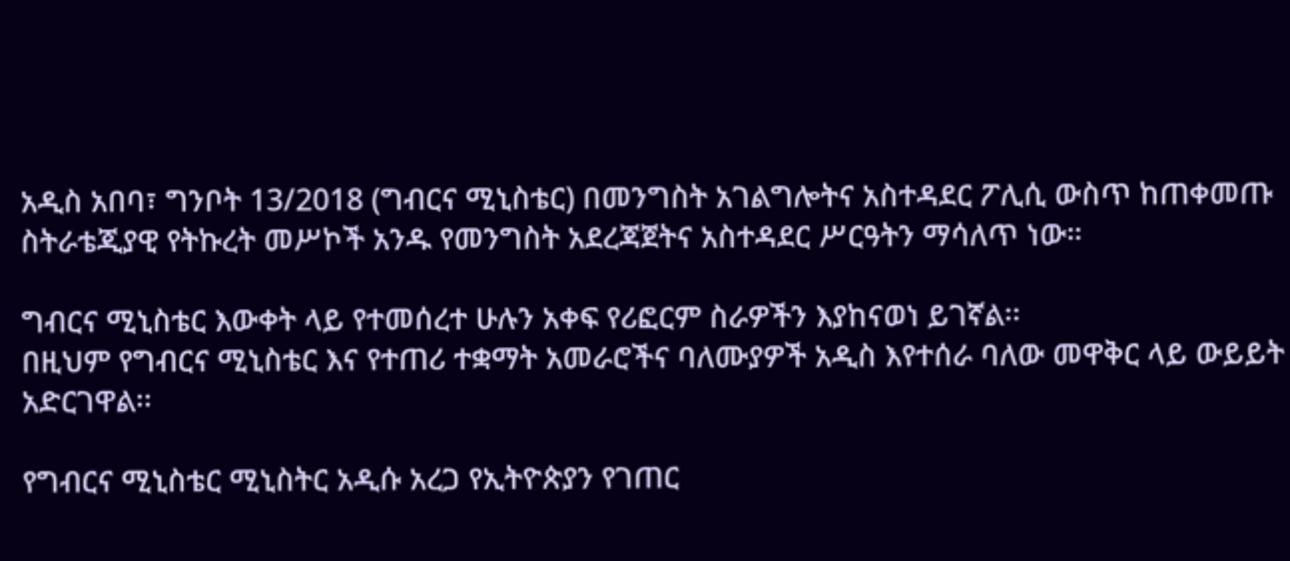አዲስ አበባ፣ ግንቦት 13/2018 (ግብርና ሚኒስቴር) በመንግስት አገልግሎትና አስተዳደር ፖሊሲ ውስጥ ከጠቀመጡ ስትራቴጂያዊ የትኩረት መሥኮች አንዱ የመንግስት አደረጃጀትና አስተዳደር ሥርዓትን ማሳለጥ ነው።

ግብርና ሚኒስቴር እውቀት ላይ የተመሰረተ ሁሉን አቀፍ የሪፎርም ስራዎችን እያከናወነ ይገኛል፡፡
በዚህም የግብርና ሚኒስቴር እና የተጠሪ ተቋማት አመራሮችና ባለሙያዎች አዲስ እየተሰራ ባለው መዋቅር ላይ ውይይት አድርገዋል፡፡

የግብርና ሚኒስቴር ሚኒስትር አዲሱ አረጋ የኢትዮጵያን የገጠር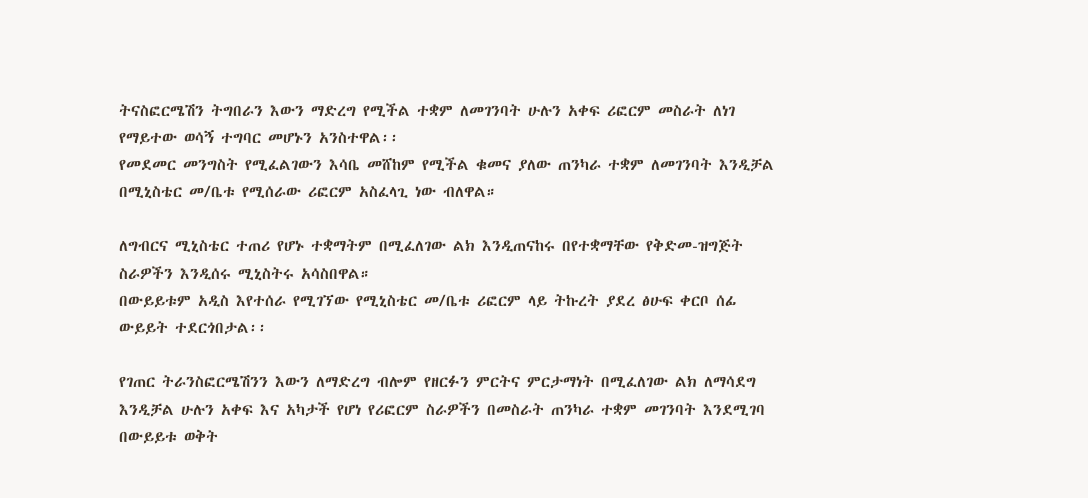ትናስፎርሜሽን ትግበራን እውን ማድረግ የሚችል ተቋም ለመገንባት ሁሉን አቀፍ ሪፎርም መስራት ለነገ የማይተው ወሳኝ ተግባር መሆኑን አንስተዋል፡፡
የመደመር መንግስት የሚፈልገውን እሳቤ መሸከም የሚችል ቁመና ያለው ጠንካራ ተቋም ለመገንባት እንዲቻል በሚኒስቴር መ/ቤቱ የሚሰራው ሪፎርም አስፈላጊ ነው ብለዋል።

ለግብርና ሚኒስቴር ተጠሪ የሆኑ ተቋማትም በሚፈለገው ልክ እንዲጠናከሩ በየተቋማቸው የቅድመ-ዝግጅት ስራዎችን እንዲሰሩ ሚኒስትሩ አሳስበዋል።
በውይይቱም አዲስ እየተሰራ የሚገኘው የሚኒስቴር መ/ቤቱ ሪፎርም ላይ ትኩረት ያደረ ፅሁፍ ቀርቦ ሰፊ ውይይት ተደርጎበታል፡፡

የገጠር ትራንስፎርሜሽንን እውን ለማድረግ ብሎም የዘርፉን ምርትና ምርታማነት በሚፈለገው ልክ ለማሳደግ እንዲቻል ሁሉን አቀፍ እና አካታች የሆነ የሪፎርም ስራዎችን በመስራት ጠንካራ ተቋም መገንባት እንደሚገባ በውይይቱ ወቅት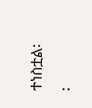ተነስቷል፡፡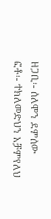ዘጋቢ፡- ሰለሞን ደምሰው
ፎቶ፡- ተክለመድህን አቻምየለህ